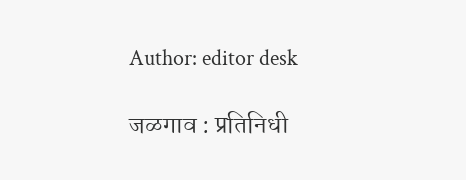Author: editor desk

जळगाव : प्रतिनिधी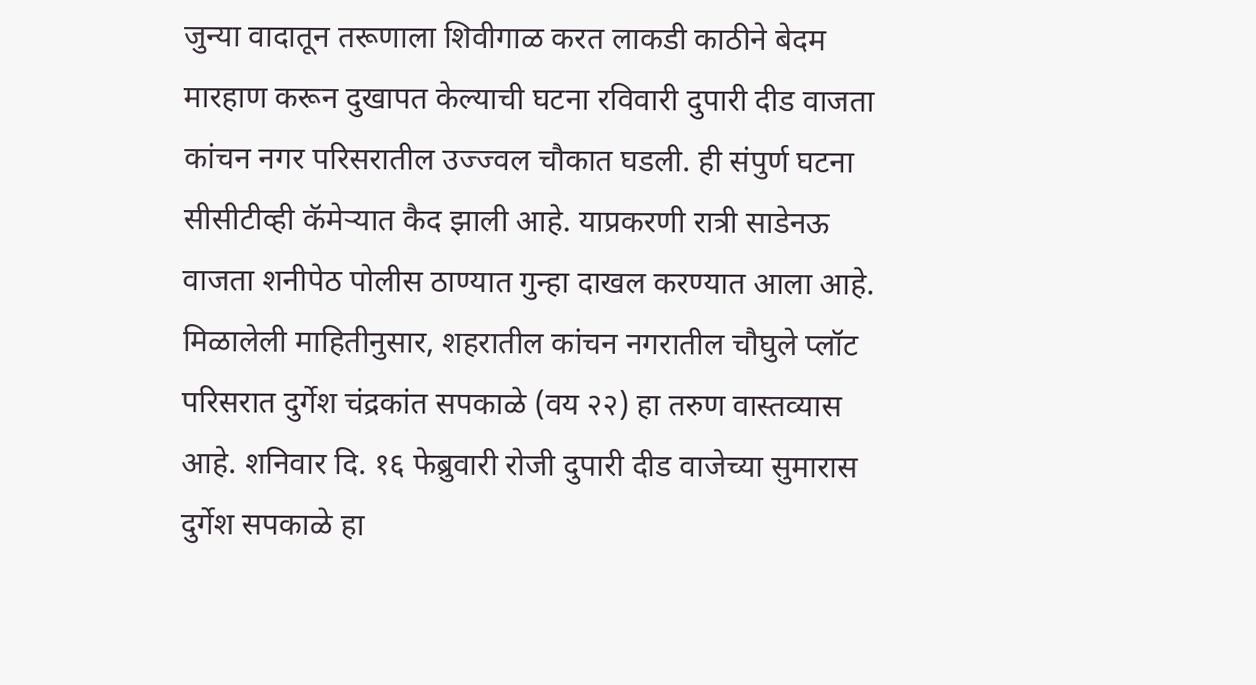जुन्या वादातून तरूणाला शिवीगाळ करत लाकडी काठीने बेदम मारहाण करून दुखापत केल्याची घटना रविवारी दुपारी दीड वाजता कांचन नगर परिसरातील उज्ज्वल चौकात घडली. ही संपुर्ण घटना सीसीटीव्ही कॅमेऱ्यात कैद झाली आहे. याप्रकरणी रात्री साडेनऊ वाजता शनीपेठ पोलीस ठाण्यात गुन्हा दाखल करण्यात आला आहे. मिळालेली माहितीनुसार, शहरातील कांचन नगरातील चौघुले प्लॉट परिसरात दुर्गेश चंद्रकांत सपकाळे (वय २२) हा तरुण वास्तव्यास आहे. शनिवार दि. १६ फेब्रुवारी रोजी दुपारी दीड वाजेच्या सुमारास दुर्गेश सपकाळे हा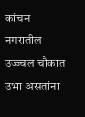कांचन नगरातील उज्ज्वल चौकात उभा असतांना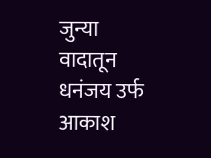जुन्या वादातून धनंजय उर्फ आकाश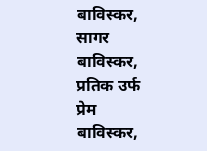बाविस्कर, सागर बाविस्कर, प्रतिक उर्फ प्रेम बाविस्कर,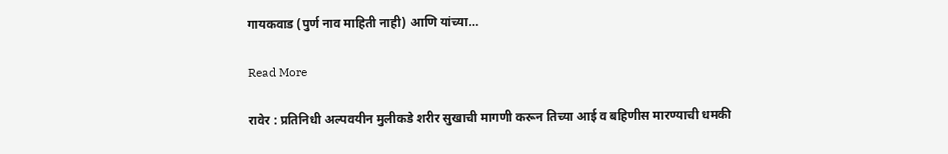गायकवाड (पुर्ण नाव माहिती नाही) आणि यांच्या…

Read More

रावेर : प्रतिनिधी अल्पवयीन मुलीकडे शरीर सुखाची मागणी करून तिच्या आई व बहिणीस मारण्याची धमकी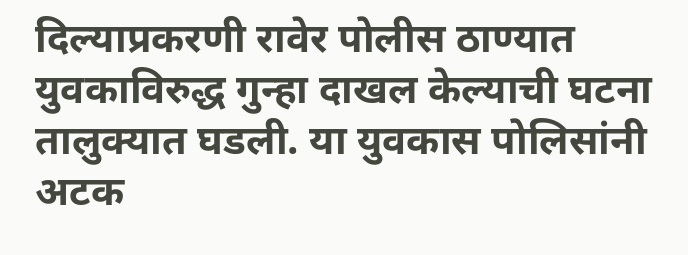दिल्याप्रकरणी रावेर पोलीस ठाण्यात युवकाविरुद्ध गुन्हा दाखल केल्याची घटना तालुक्यात घडली. या युवकास पोलिसांनी अटक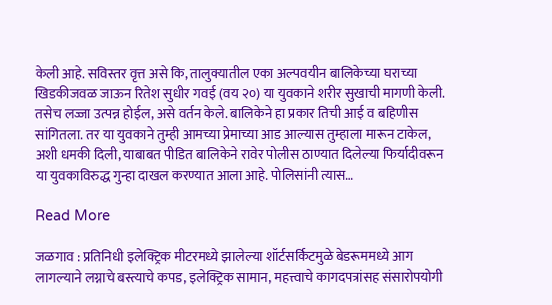केली आहे. सविस्तर वृत्त असे कि, तालुक्यातील एका अल्पवयीन बालिकेच्या घराच्या खिडकीजवळ जाऊन रितेश सुधीर गवई (वय २०) या युवकाने शरीर सुखाची मागणी केली. तसेच लज्जा उत्पन्न होईल, असे वर्तन केले. बालिकेने हा प्रकार तिची आई व बहिणीस सांगितला. तर या युवकाने तुम्ही आमच्या प्रेमाच्या आड आल्यास तुम्हाला मारून टाकेल, अशी धमकी दिली, याबाबत पीडित बालिकेने रावेर पोलीस ठाण्यात दिलेल्या फिर्यादीवरून या युवकाविरुद्ध गुन्हा दाखल करण्यात आला आहे. पोलिसांनी त्यास…

Read More

जळगाव : प्रतिनिधी इलेक्ट्रिक मीटरमध्ये झालेल्या शॉर्टसर्किटमुळे बेडरूममध्ये आग लागल्याने लग्नाचे बस्त्याचे कपड, इलेक्ट्रिक सामान, महत्त्वाचे कागदपत्रांसह संसारोपयोगी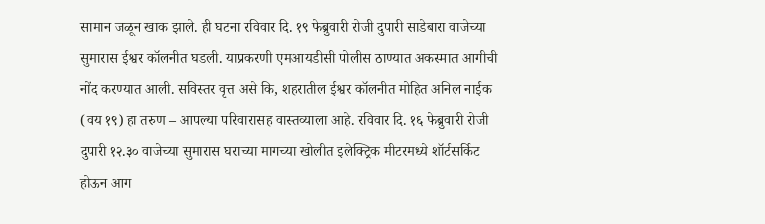सामान जळून खाक झाले. ही घटना रविवार दि. १९ फेब्रुवारी रोजी दुपारी साडेबारा वाजेच्या सुमारास ईश्वर कॉलनीत घडली. याप्रकरणी एमआयडीसी पोलीस ठाण्यात अकस्मात आगीची नोंद करण्यात आली. सविस्तर वृत्त असे कि, शहरातील ईश्वर कॉलनीत मोहित अनिल नाईक (वय १९) हा तरुण – आपल्या परिवारासह वास्तव्याला आहे. रविवार दि. १६ फेब्रुवारी रोजी दुपारी १२.३० वाजेच्या सुमारास घराच्या मागच्या खोलीत इलेक्ट्रिक मीटरमध्ये शॉर्टसर्किट होऊन आग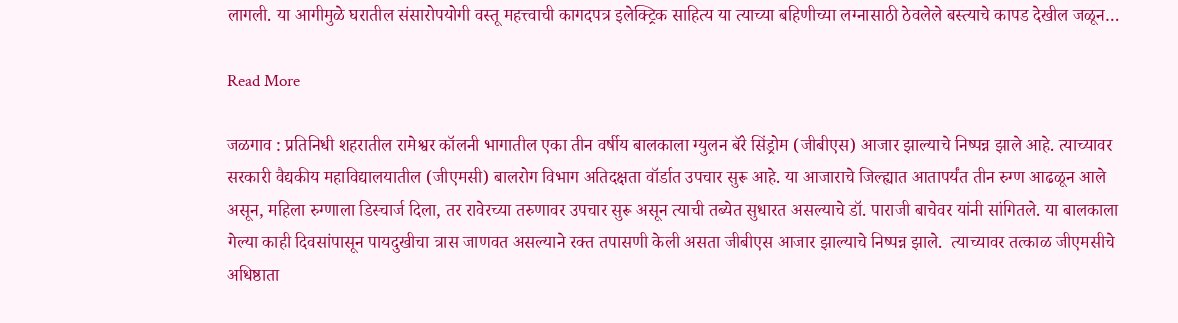लागली. या आगीमुळे घरातील संसारोपयोगी वस्तू महत्त्वाची कागदपत्र इलेक्ट्रिक साहित्य या त्याच्या बहिणीच्या लग्नासाठी ठेवलेले बस्त्याचे कापड देखील जळून…

Read More

जळगाव : प्रतिनिधी शहरातील रामेश्वर कॉलनी भागातील एका तीन वर्षीय बालकाला ग्युलन बॅरे सिंड्रोम (जीबीएस) आजार झाल्याचे निष्पन्न झाले आहे. त्याच्यावर सरकारी वैद्यकीय महाविद्यालयातील (जीएमसी) बालरोग विभाग अतिदक्षता वॉर्डात उपचार सुरू आहे. या आजाराचे जिल्ह्यात आतापर्यंत तीन रुग्ण आढळून आले असून, महिला रुग्णाला डिस्चार्ज दिला, तर रावेरच्या तरुणावर उपचार सुरू असून त्याची तब्येत सुधारत असल्याचे डॉ. पाराजी बाचेवर यांनी सांगितले. या बालकाला गेल्या काही दिवसांपासून पायदुखीचा त्रास जाणवत असल्याने रक्त तपासणी केली असता जीबीएस आजार झाल्याचे निष्पन्न झाले.  त्याच्यावर तत्काळ जीएमसीचे अधिष्ठाता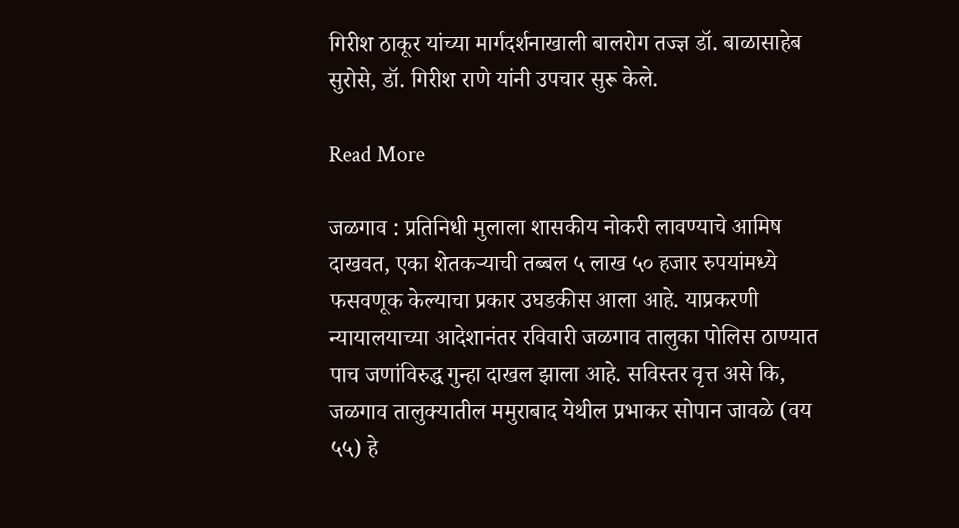गिरीश ठाकूर यांच्या मार्गदर्शनाखाली बालरोग तज्ज्ञ डॉ. बाळासाहेब सुरोसे, डॉ. गिरीश राणे यांनी उपचार सुरू केले.

Read More

जळगाव : प्रतिनिधी मुलाला शासकीय नोकरी लावण्याचे आमिष दाखवत, एका शेतकऱ्याची तब्बल ५ लाख ५० हजार रुपयांमध्ये फसवणूक केल्याचा प्रकार उघडकीस आला आहे. याप्रकरणी न्यायालयाच्या आदेशानंतर रविवारी जळगाव तालुका पोलिस ठाण्यात पाच जणांविरुद्ध गुन्हा दाखल झाला आहे. सविस्तर वृत्त असे कि, जळगाव तालुक्यातील ममुराबाद येथील प्रभाकर सोपान जावळे (वय ५५) हे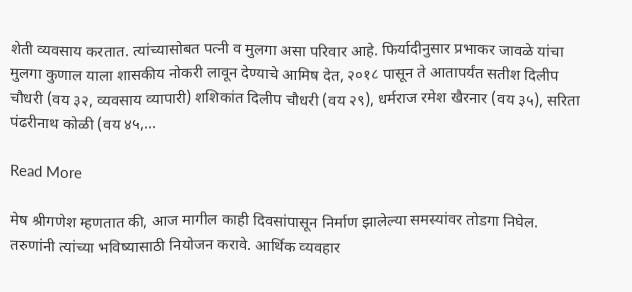शेती व्यवसाय करतात. त्यांच्यासोबत पत्नी व मुलगा असा परिवार आहे. फिर्यादीनुसार प्रभाकर जावळे यांचा मुलगा कुणाल याला शासकीय नोकरी लावून देण्याचे आमिष देत, २०१८ पासून ते आतापर्यंत सतीश दिलीप चौधरी (वय ३२, व्यवसाय व्यापारी) शशिकांत दिलीप चौधरी (वय २९), धर्मराज रमेश खैरनार (वय ३५), सरिता पंढरीनाथ कोळी (वय ४५,…

Read More

मेष श्रीगणेश म्‍हणतात की, आज मागील काही दिवसांपासून निर्माण झालेल्‍या समस्‍यांवर तोडगा निघेल. तरुणांनी त्यांच्या भविष्यासाठी नियोजन करावे. आर्थिक व्‍यवहार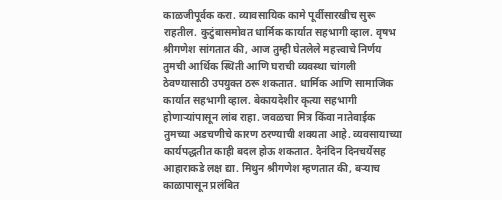काळजीपूर्वक करा. व्यावसायिक कामे पूर्वीसारखीच सुरू राहतील. कुटुंबासमोवत धार्मिक कार्यात सहभागी व्‍हाल. वृषभ श्रीगणेश सांगतात की, आज तुम्ही घेतलेले महत्त्वाचे निर्णय तुमची आर्थिक स्थिती आणि घराची व्यवस्था चांगली ठेवण्यासाठी उपयुक्त ठरू शकतात. धार्मिक आणि सामाजिक कार्यात सहभागी व्‍हाल. बेकायदेशीर कृत्‍या सहभागी होणार्‍यांपासून लांब राहा. जवळचा मित्र किंवा नातेवाईक तुमच्या अडचणीचे कारण ठरण्‍याची शक्‍यता आहे. व्यवसायाच्या कार्यपद्धतीत काही बदल होऊ शकतात. दैनंदिन दिनचर्येसह आहाराकडे लक्ष द्या. मिथुन श्रीगणेश म्‍हणतात की, बऱ्याच काळापासून प्रलंबित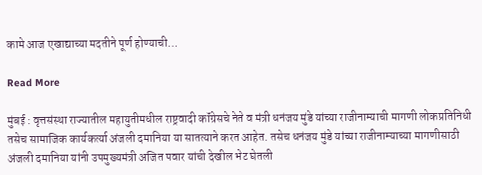कामे आज एखाद्याच्या मदतीने पूर्ण होण्‍याची…

Read More

मुंबई : वृत्तसंस्था राज्यातील महायुतीमधील राष्ट्रवादी कॉंग्रेसचे नेते व मंत्री धनंजय मुंडे यांच्या राजीनाम्याची मागणी लोकप्रतिनिधी तसेच सामाजिक कार्यकर्त्या अंजली दमानिया या सातत्याने करत आहेत. तसेच धनंजय मुंडे यांच्या राजीनाम्याच्या मागणीसाठी अंजली दमानिया यांनी उपमुख्यमंत्री अजित पवार यांची देखील भेट घेतली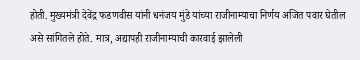होती. मुख्यमंत्री देवेंद्र फडणवीस यांनी धनंजय मुंडे यांच्या राजीनाम्याचा निर्णय अजित पवार घेतील असे सांगितले होते. मात्र, अद्यापही राजीनाम्याची कारवाई झालेली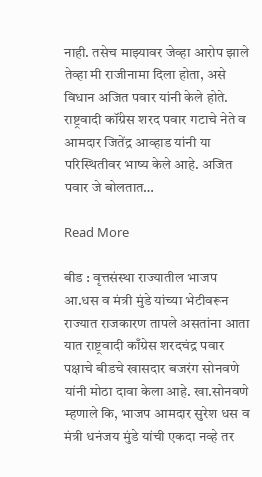नाही. तसेच माझ्यावर जेव्हा आरोप झाले तेव्हा मी राजीनामा दिला होता, असे विधान अजित पवार यांनी केले होते. राष्ट्रवादी कॉंग्रेस शरद पवार गटाचे नेते व आमदार जितेंद्र आव्हाड यांनी या परिस्थितीवर भाष्य केले आहे. अजित पवार जे बोलतात…

Read More

बीड : वृत्तसंस्था राज्यातील भाजप आ.धस व मंत्री मुंडे यांच्या भेटीवरून राज्यात राजकारण तापले असतांना आता यात राष्ट्रवादी काँग्रेस शरदचंद्र पवार पक्षाचे बीडचे खासदार बजरंग सोनवणे यांनी मोठा दावा केला आहे. खा.सोनवणे म्हणाले कि, भाजप आमदार सुरेश धस व मंत्री धनंजय मुंडे यांची एकदा नव्हे तर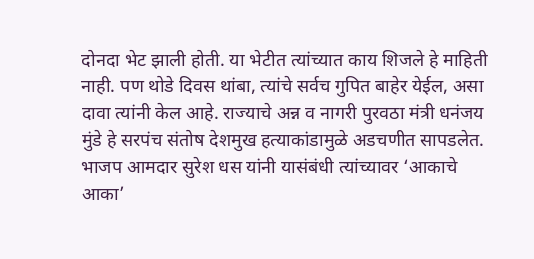दोनदा भेट झाली होती. या भेटीत त्यांच्यात काय शिजले हे माहिती नाही. पण थोडे दिवस थांबा, त्यांचे सर्वच गुपित बाहेर येईल, असा दावा त्यांनी केल आहे. राज्याचे अन्न व नागरी पुरवठा मंत्री धनंजय मुंडे हे सरपंच संतोष देशमुख हत्याकांडामुळे अडचणीत सापडलेत. भाजप आमदार सुरेश धस यांनी यासंबंधी त्यांच्यावर ‘आकाचे आका’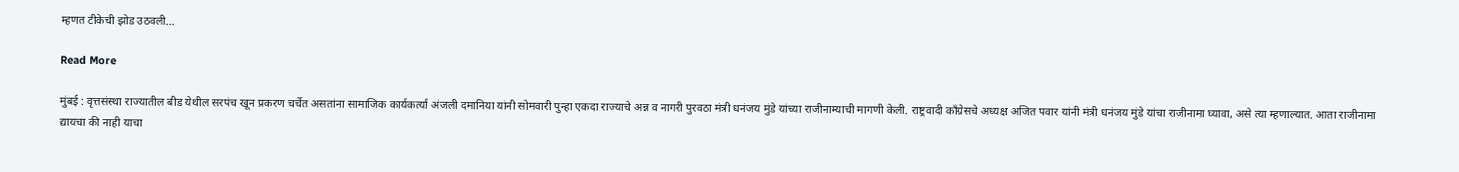म्हणत टीकेची झोड उठवली…

Read More

मुंबई : वृत्तसंस्था राज्यातील बीड येथील सरपंच खून प्रकरण चर्चेत असतांना सामाजिक कार्यकर्त्या अंजली दमानिया यांनी सोमवारी पुन्हा एकदा राज्याचे अन्न व नागरी पुरवठा मंत्री धनंजय मुंडे यांच्या राजीनाम्याची मागणी केली. राष्ट्रवादी काँग्रेसचे अध्यक्ष अजित पवार यांनी मंत्री धनंजय मुंडे यांचा राजीनामा घ्यावा, असे त्या म्हणाल्यात. आता राजीनामा द्यायचा की नाही याचा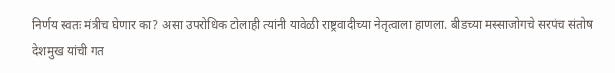निर्णय स्वतः मंत्रीच घेणार का? असा उपरोधिक टोलाही त्यांनी यावेळी राष्ट्रवादीच्या नेतृत्वाला हाणला. बीडच्या मस्साजोगचे सरपंच संतोष देशमुख यांची गत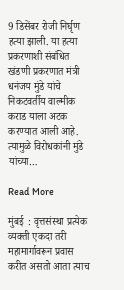9 डिसेंबर रोजी निर्घृण हत्या झाली. या हत्या प्रकरणाशी संबंधित खंडणी प्रकरणात मंत्री धनंजय मुंडे यांचे निकटवर्तीय वाल्मीक कराड याला अटक करण्यात आली आहे. त्यामुळे विरोधकांनी मुंडे यांच्या…

Read More

मुंबई  : वृत्तसंस्था प्रत्येक व्यक्ती एकदा तरी महामार्गावरून प्रवास करीत असतो आता त्याच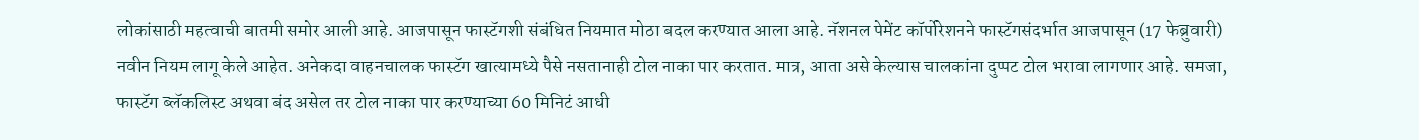लोकांसाठी महत्वाची बातमी समोर आली आहे. आजपासून फास्टॅगशी संबंधित नियमात मोठा बदल करण्यात आला आहे. नॅशनल पेमेंट कॉर्पोरेशनने फास्टॅगसंदर्भात आजपासून (17 फेब्रुवारी) नवीन नियम लागू केले आहेत. अनेकदा वाहनचालक फास्टॅग खात्यामध्ये पैसे नसतानाही टोल नाका पार करतात. मात्र, आता असे केल्यास चालकांना दुप्पट टोल भरावा लागणार आहे. समजा, फास्टॅग ब्लॅकलिस्ट अथवा बंद असेल तर टोल नाका पार करण्याच्या 60 मिनिटं आधी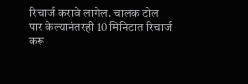रिचार्ज करावे लागेल. चालक टोल पार केल्यानंतरही 10 मिनिटात रिचार्ज करू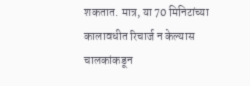शकतात. मात्र, या 70 मिनिटांच्या कालावधीत रिचार्ज न केल्यास चालकांकडून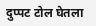दुप्पट टोल घेतला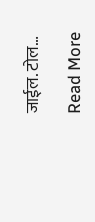जाईल. टोल…

Read More